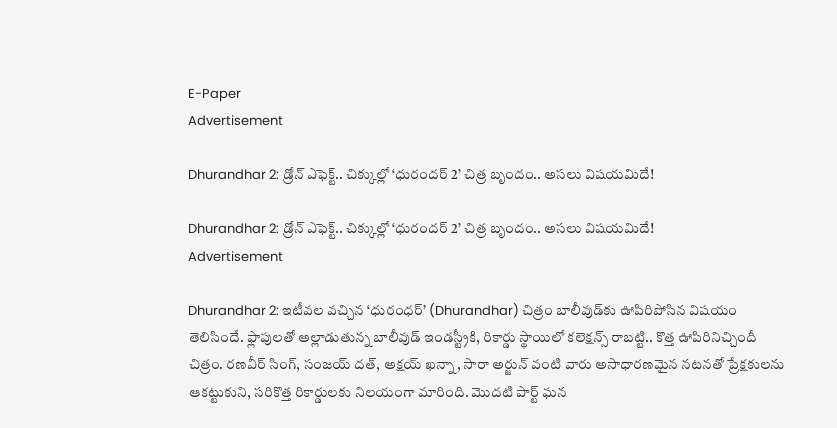E-Paper
Advertisement

Dhurandhar 2: డ్రోన్ ఎఫెక్ట్.. చిక్కుల్లో ‘ధురందర్ 2’ చిత్ర బృందం.. అసలు విషయమిదే!

Dhurandhar 2: డ్రోన్ ఎఫెక్ట్.. చిక్కుల్లో ‘ధురందర్ 2’ చిత్ర బృందం.. అసలు విషయమిదే!
Advertisement

Dhurandhar 2: ఇటీవల వచ్చిన ‘ధురంధర్’ (Dhurandhar) చిత్రం బాలీవుడ్‌కు ఊపిరిపోసిన విషయం తెలిసిందే. ఫ్లాపులతో అల్లాడుతున్న బాలీవుడ్ ఇండస్ట్రీకి, రికార్డు స్థాయిలో కలెక్షన్స్ రాబట్టి.. కొత్త ఊపిరినిచ్చిందీ చిత్రం. రణవీర్ సింగ్, సంజయ్ దత్, అక్షయ్ ఖన్నా, సారా అర్జున్ వంటి వారు అసాధారణమైన నటనతో ప్రేక్షకులను ఆకట్టుకుని, సరికొత్త రికార్డులకు నిలయంగా మారింది. మొదటి పార్ట్ ఘన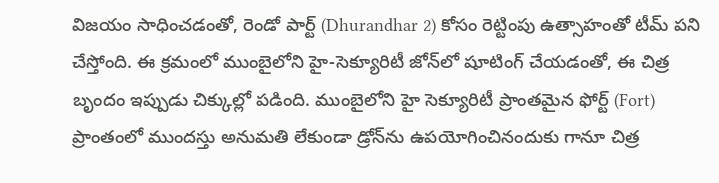విజయం సాధించడంతో, రెండో పార్ట్ (Dhurandhar 2) కోసం రెట్టింపు ఉత్సాహంతో టీమ్ పని చేస్తోంది. ఈ క్రమంలో ముంబైలోని హై-సెక్యూరిటీ జోన్‌లో షూటింగ్ చేయడంతో, ఈ చిత్ర బృందం ఇప్పుడు చిక్కుల్లో పడింది. ముంబైలోని హై సెక్యూరిటీ ప్రాంతమైన ఫోర్ట్ (Fort) ప్రాంతంలో ముందస్తు అనుమతి లేకుండా డ్రోన్‌ను ఉపయోగించినందుకు గానూ చిత్ర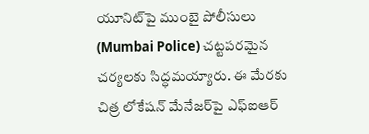యూనిట్‌పై ముంబై పోలీసులు (Mumbai Police) చట్టపరమైన చర్యలకు సిద్ధమయ్యారు. ఈ మేరకు చిత్ర లోకేషన్ మేనేజర్‌పై ఎఫ్ఐఆర్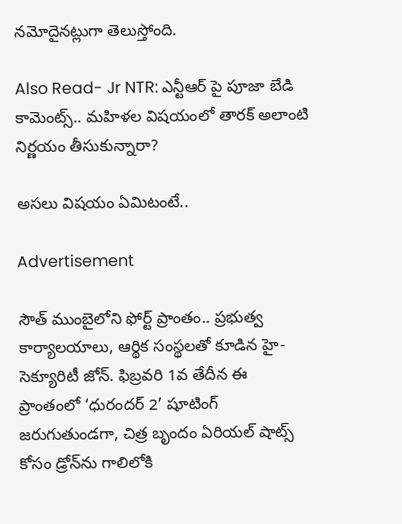నమోదైనట్లుగా తెలుస్తోంది.

Also Read- Jr NTR: ఎన్టీఆర్ పై పూజా బేడి కామెంట్స్.. మహిళల విషయంలో తారక్ అలాంటి నిర్ణయం తీసుకున్నారా?

అసలు విషయం ఏమిటంటే..

Advertisement

సౌత్ ముంబైలోని ఫోర్ట్ ప్రాంతం.. ప్రభుత్వ కార్యాలయాలు, ఆర్థిక సంస్థలతో కూడిన హై-సెక్యూరిటీ జోన్. ఫిబ్రవరి 1వ తేదీన ఈ ప్రాంతంలో ‘ధురందర్ 2’ షూటింగ్ జరుగుతుండగా, చిత్ర బృందం ఏరియల్ షాట్స్ కోసం డ్రోన్‌ను గాలిలోకి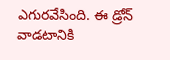ఎగురవేసింది. ఈ డ్రోన్ వాడటానికి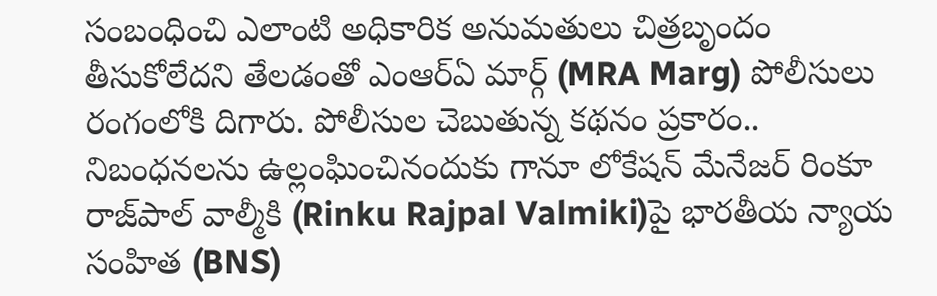సంబంధించి ఎలాంటి అధికారిక అనుమతులు చిత్రబృందం తీసుకోలేదని తేలడంతో ఎంఆర్ఏ మార్గ్ (MRA Marg) పోలీసులు రంగంలోకి దిగారు. పోలీసుల చెబుతున్న కథనం ప్రకారం.. నిబంధనలను ఉల్లంఘించినందుకు గానూ లోకేషన్ మేనేజర్ రింకూ రాజ్‌పాల్ వాల్మీకి (Rinku Rajpal Valmiki)పై భారతీయ న్యాయ సంహిత (BNS)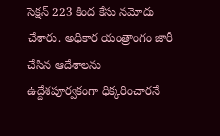సెక్షన్ 223 కింద కేసు నమోదు చేశారు. అధికార యంత్రాంగం జారీ చేసిన ఆదేశాలను ఉద్దేశపూర్వకంగా ధిక్కరించారనే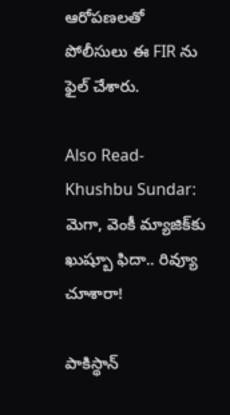ఆరోపణల‌తో పోలీసులు ఈ FIR ను ఫైల్ చేశారు.

Also Read- Khushbu Sundar: మెగా, వెంకీ మ్యాజిక్‌కు ఖుష్బూ ఫిదా.. రివ్యూ చూశారా!

పాకిస్థాన్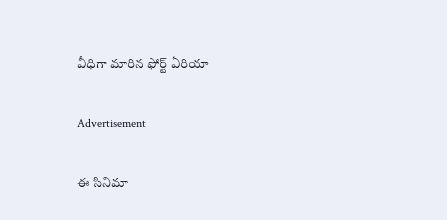వీధిగా మారిన ఫోర్ట్ ఏరియా

Advertisement

ఈ సినిమా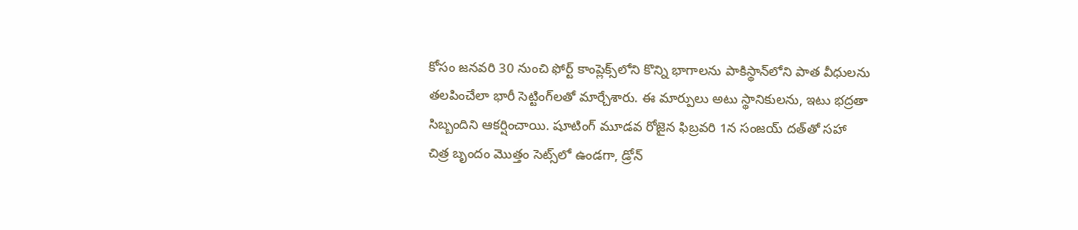కోసం జనవరి 30 నుంచి ఫోర్ట్ కాంప్లెక్స్‌లోని కొన్ని భాగాలను పాకిస్థాన్‌లోని పాత వీధులను తలపించేలా భారీ సెట్టింగ్‌లతో మార్చేశారు. ఈ మార్పులు అటు స్థానికులను, ఇటు భద్రతా సిబ్బందిని ఆకర్షించాయి. షూటింగ్ మూడవ రోజైన ఫిబ్రవరి 1న సంజయ్ దత్‌తో సహా చిత్ర బృందం మొత్తం సెట్స్‌లో ఉండగా, డ్రోన్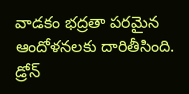వాడకం భద్రతా పరమైన ఆందోళనలకు దారితీసింది. డ్రోన్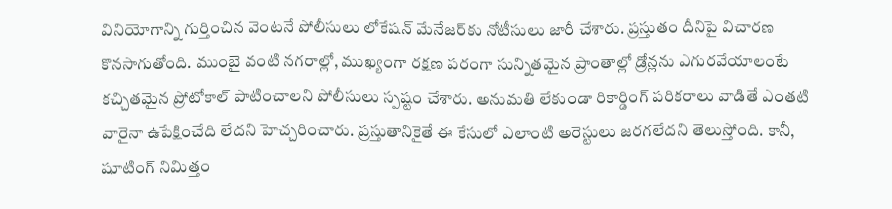వినియోగాన్ని గుర్తించిన వెంటనే పోలీసులు లోకేషన్ మేనేజర్‌కు నోటీసులు జారీ చేశారు. ప్రస్తుతం దీనిపై విచారణ కొనసాగుతోంది. ముంబై వంటి నగరాల్లో, ముఖ్యంగా రక్షణ పరంగా సున్నితమైన ప్రాంతాల్లో డ్రోన్లను ఎగురవేయాలంటే కచ్చితమైన ప్రోటోకాల్ పాటించాలని పోలీసులు స్పష్టం చేశారు. అనుమతి లేకుండా రికార్డింగ్ పరికరాలు వాడితే ఎంతటి వారైనా ఉపేక్షించేది లేదని హెచ్చరించారు. ప్రస్తుతానికైతే ఈ కేసులో ఎలాంటి అరెస్టులు జరగలేదని తెలుస్తోంది. కానీ, షూటింగ్ నిమిత్తం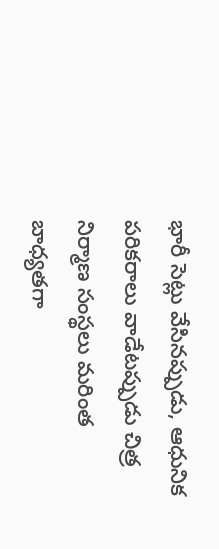భారీ సెట్లు వేసినప్పుడు, ఆధునిక పరికరాలు వాడేటప్పుడు చిత్ర నిర్మాణ సంస్థలు మరింత బాధ్యతగా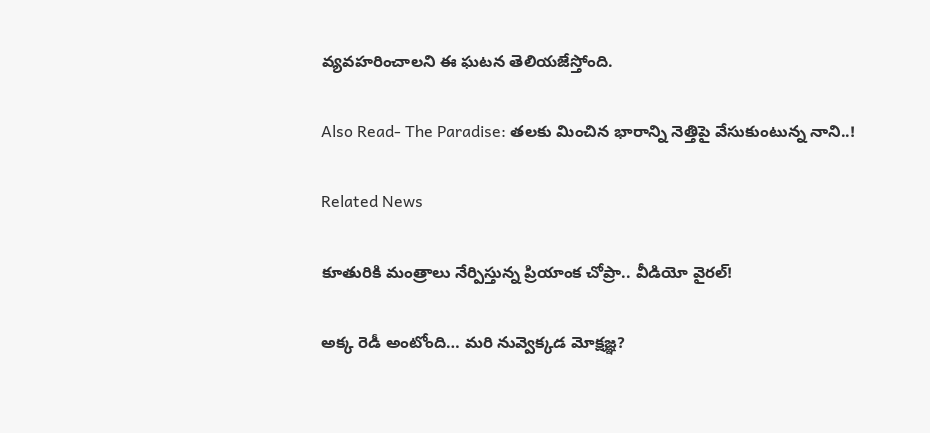వ్యవహరించాలని ఈ ఘటన తెలియజేస్తోంది.

Also Read- The Paradise: తలకు మించిన భారాన్ని నెత్తిపై వేసుకుంటున్న నాని..!

Related News

కూతురికి మంత్రాలు నేర్పిస్తున్న ప్రియాంక చోప్రా.. వీడియో వైరల్!

అక్క రెడీ అంటోంది… మరి నువ్వెక్కడ మోక్షజ్ఞ?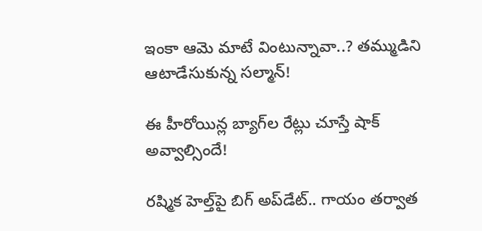ఇంకా ఆమె మాటే వింటున్నావా..? తమ్ముడిని ఆటాడేసుకున్న సల్మాన్!

ఈ హీరోయిన్ల బ్యాగ్‌ల రేట్లు చూస్తే షాక్ అవ్వాల్సిందే!

రష్మిక హెల్త్‌పై బిగ్ అప్‌డేట్.. గాయం తర్వాత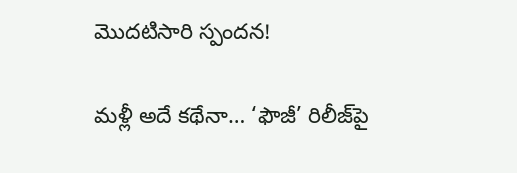మొదటిసారి స్పందన!

మళ్లీ అదే కథేనా… ‘ఫౌజీ’ రిలీజ్‌పై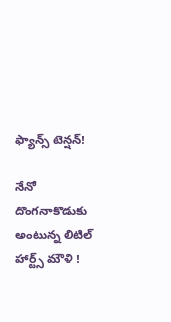ఫ్యాన్స్ టెన్షన్!

నేనో దొంగనాకొడుకు అంటున్న లిటిల్ హార్ట్స్ మౌళి !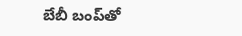బేబీ బంప్‌తో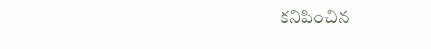కనిపించిన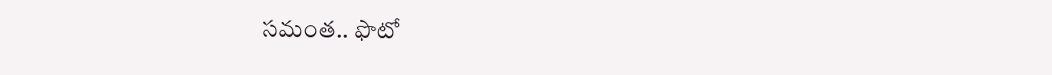సమంత.. ఫొటో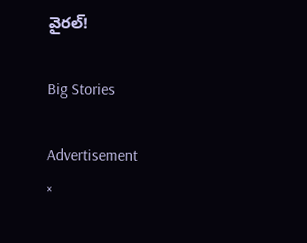వైరల్!

Big Stories

Advertisement
×